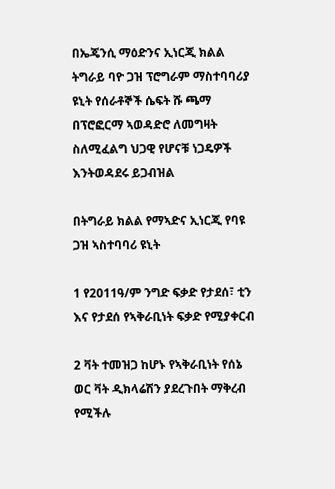በኤጄንሲ ማዕድንና ኢነርጂ ክልል ትግራይ ባዮ ጋዝ ፕሮግራም ማስተባባሪያ ዩኒት የሰራቶኞች ሴፍት ሹ ጫማ በፕሮፎርማ ኣወዳድሮ ለመግዛት ስለሚፈልግ ህጋዊ የሆናቹ ነጋዴዎች እንትወዳደሩ ይጋብዝል

በትግራይ ክልል የማኣድና ኢነርጂ የባዩ ጋዝ ኣስተባባሪ ዩኒት

1 የ2011ዓ/ም ንግድ ፍቃድ የታደሰ፣ ቲን እና የታደሰ የኣቅራቢነት ፍቃድ የሚያቀርብ

2 ቫት ተመዝጋ ከሆኑ የኣቅራቢነት የሰኔ ወር ቫት ዲክላሬሽን ያደረጉበት ማቅረብ የሚችሉ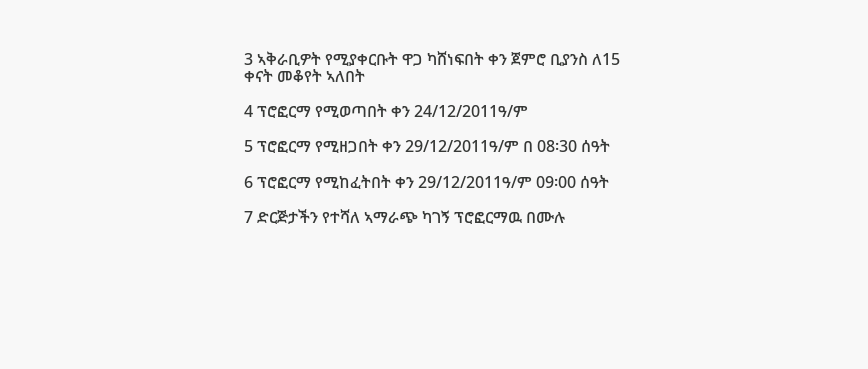3 ኣቅራቢዎት የሚያቀርቡት ዋጋ ካሸነፍበት ቀን ጀምሮ ቢያንስ ለ15 ቀናት መቆየት ኣለበት

4 ፕሮፎርማ የሚወጣበት ቀን 24/12/2011ዓ/ም

5 ፕሮፎርማ የሚዘጋበት ቀን 29/12/2011ዓ/ም በ 08፡30 ሰዓት

6 ፕሮፎርማ የሚከፈትበት ቀን 29/12/2011ዓ/ም 09፡00 ሰዓት

7 ድርጅታችን የተሻለ ኣማራጭ ካገኝ ፕሮፎርማዉ በሙሉ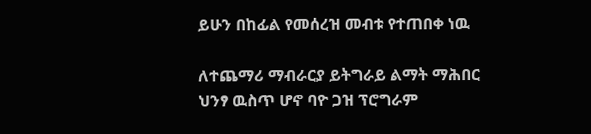ይሁን በከፊል የመሰረዝ መብቱ የተጠበቀ ነዉ

ለተጨማሪ ማብራርያ ይትግራይ ልማት ማሕበር ህንፃ ዉስጥ ሆኖ ባዮ ጋዝ ፕሮግራም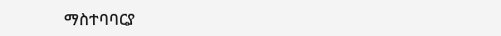ማስተባባርያ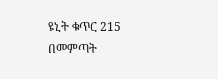ዩኒት ቁጥር 215 በመምጣት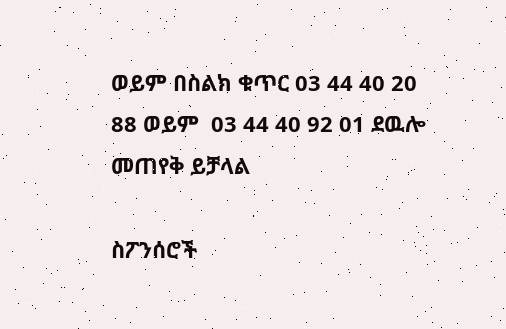ወይም በስልክ ቁጥር 03 44 40 20 88 ወይም  03 44 40 92 01 ደዉሎ መጠየቅ ይቻላል

ስፖንሰሮች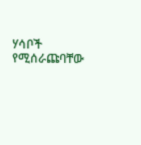ሃሳቦች የሚሰራጩባቸው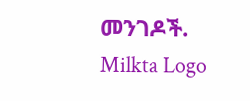መንገዶች.
Milkta Logo